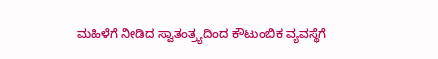ಮಹಿಳೆಗೆ ನೀಡಿದ ಸ್ವಾತಂತ್ರ್ಯದಿಂದ ಕೌಟುಂಬಿಕ ವ್ಯವಸ್ಥೆಗೆ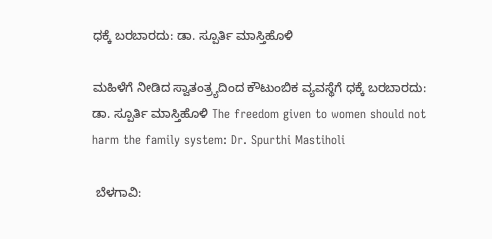ಧಕ್ಕೆ ಬರಬಾರದು: ಡಾ. ಸ್ಪೂರ್ತಿ ಮಾಸ್ತಿಹೊಳಿ

ಮಹಿಳೆಗೆ ನೀಡಿದ ಸ್ವಾತಂತ್ರ್ಯದಿಂದ ಕೌಟುಂಬಿಕ ವ್ಯವಸ್ಥೆಗೆ ಧಕ್ಕೆ ಬರಬಾರದು: ಡಾ. ಸ್ಪೂರ್ತಿ ಮಾಸ್ತಿಹೊಳಿ The freedom given to women should not harm the family system: Dr. Spurthi Mastiholi

 ಬೆಳಗಾವಿ: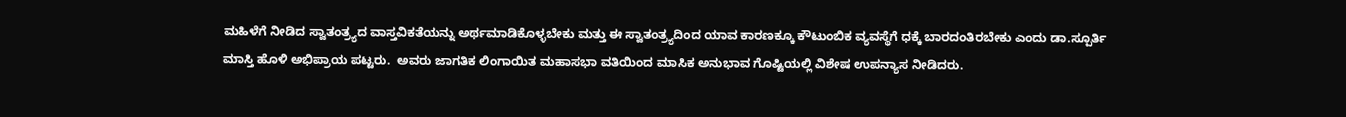ಮಹಿಳೆಗೆ ನೀಡಿದ ಸ್ವಾತಂತ್ರ್ಯದ ವಾಸ್ತವಿಕತೆಯನ್ನು ಅರ್ಥಮಾಡಿಕೊಳ್ಳಬೇಕು ಮತ್ತು ಈ ಸ್ವಾತಂತ್ರ್ಯದಿಂದ ಯಾವ ಕಾರಣಕ್ಕೂ ಕೌಟುಂಬಿಕ ವ್ಯವಸ್ಥೆಗೆ ಧಕ್ಕೆ ಬಾರದಂತಿರಬೇಕು ಎಂದು ಡಾ.ಸ್ಪೂರ್ತಿ ಮಾಸ್ತಿ ಹೊಳಿ ಅಭಿಪ್ರಾಯ ಪಟ್ಟರು.  ಅವರು ಜಾಗತಿಕ ಲಿಂಗಾಯಿತ ಮಹಾಸಭಾ ವತಿಯಿಂದ ಮಾಸಿಕ ಅನುಭಾವ ಗೊಷ್ಟಿಯಲ್ಲಿ ವಿಶೇಷ ಉಪನ್ಯಾಸ ನೀಡಿದರು.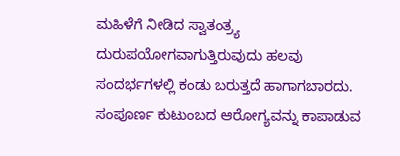ಮಹಿಳೆಗೆ ನೀಡಿದ ಸ್ವಾತಂತ್ರ್ಯ ದುರುಪಯೋಗವಾಗುತ್ತಿರುವುದು ಹಲವು ಸಂದರ್ಭಗಳಲ್ಲಿ ಕಂಡು ಬರುತ್ತದೆ ಹಾಗಾಗಬಾರದು. ಸಂಪೂರ್ಣ ಕುಟುಂಬದ ಆರೋಗ್ಯವನ್ನು ಕಾಪಾಡುವ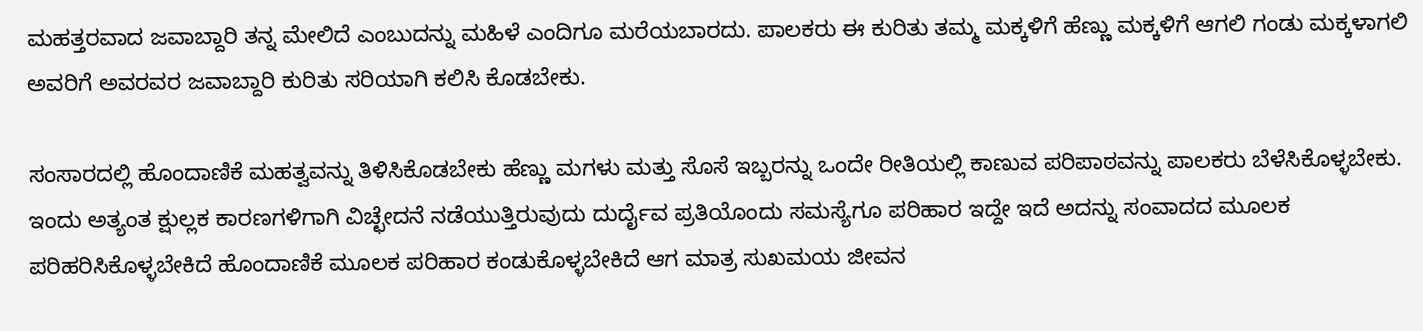ಮಹತ್ತರವಾದ ಜವಾಬ್ದಾರಿ ತನ್ನ ಮೇಲಿದೆ ಎಂಬುದನ್ನು ಮಹಿಳೆ ಎಂದಿಗೂ ಮರೆಯಬಾರದು. ಪಾಲಕರು ಈ ಕುರಿತು ತಮ್ಮ ಮಕ್ಕಳಿಗೆ ಹೆಣ್ಣು ಮಕ್ಕಳಿಗೆ ಆಗಲಿ ಗಂಡು ಮಕ್ಕಳಾಗಲಿ ಅವರಿಗೆ ಅವರವರ ಜವಾಬ್ದಾರಿ ಕುರಿತು ಸರಿಯಾಗಿ ಕಲಿಸಿ ಕೊಡಬೇಕು.

ಸಂಸಾರದಲ್ಲಿ ಹೊಂದಾಣಿಕೆ ಮಹತ್ವವನ್ನು ತಿಳಿಸಿಕೊಡಬೇಕು ಹೆಣ್ಣು ಮಗಳು ಮತ್ತು ಸೊಸೆ ಇಬ್ಬರನ್ನು ಒಂದೇ ರೀತಿಯಲ್ಲಿ ಕಾಣುವ ಪರಿಪಾಠವನ್ನು ಪಾಲಕರು ಬೆಳೆಸಿಕೊಳ್ಳಬೇಕು. ಇಂದು ಅತ್ಯಂತ ಕ್ಷುಲ್ಲಕ ಕಾರಣಗಳಿಗಾಗಿ ವಿಚ್ಛೇದನೆ ನಡೆಯುತ್ತಿರುವುದು ದುರ್ದೈವ ಪ್ರತಿಯೊಂದು ಸಮಸ್ಯೆಗೂ ಪರಿಹಾರ ಇದ್ದೇ ಇದೆ ಅದನ್ನು ಸಂವಾದದ ಮೂಲಕ ಪರಿಹರಿಸಿಕೊಳ್ಳಬೇಕಿದೆ ಹೊಂದಾಣಿಕೆ ಮೂಲಕ ಪರಿಹಾರ ಕಂಡುಕೊಳ್ಳಬೇಕಿದೆ ಆಗ ಮಾತ್ರ ಸುಖಮಯ ಜೀವನ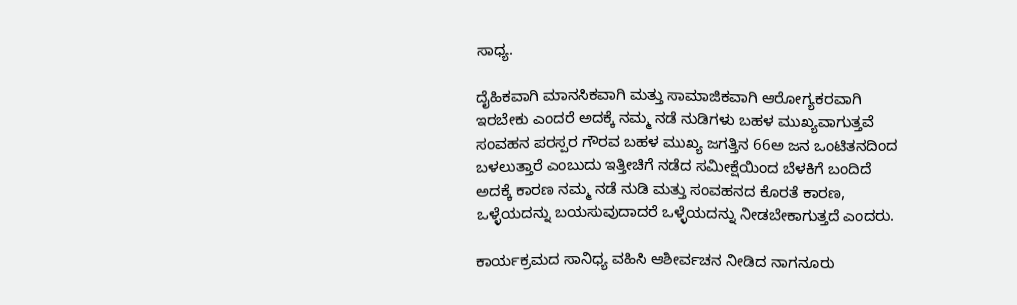ಸಾಧ್ಯ.

ದೈಹಿಕವಾಗಿ ಮಾನಸಿಕವಾಗಿ ಮತ್ತು ಸಾಮಾಜಿಕವಾಗಿ ಆರೋಗ್ಯಕರವಾಗಿ ಇರಬೇಕು ಎಂದರೆ ಅದಕ್ಕೆ ನಮ್ಮ ನಡೆ ನುಡಿಗಳು ಬಹಳ ಮುಖ್ಯವಾಗುತ್ತವೆ ಸಂವಹನ ಪರಸ್ಪರ ಗೌರವ ಬಹಳ ಮುಖ್ಯ ಜಗತ್ತಿನ 66ಅ ಜನ ಒಂಟಿತನದಿಂದ ಬಳಲುತ್ತಾರೆ ಎಂಬುದು ಇತ್ತೀಚಿಗೆ ನಡೆದ ಸಮೀಕ್ಷೆಯಿಂದ ಬೆಳಕಿಗೆ ಬಂದಿದೆ ಅದಕ್ಕೆ ಕಾರಣ ನಮ್ಮ ನಡೆ ನುಡಿ ಮತ್ತು ಸಂವಹನದ ಕೊರತೆ ಕಾರಣ, ಒಳ್ಳೆಯದನ್ನು ಬಯಸುವುದಾದರೆ ಒಳ್ಳೆಯದನ್ನು ನೀಡಬೇಕಾಗುತ್ತದೆ ಎಂದರು.

ಕಾರ್ಯಕ್ರಮದ ಸಾನಿಧ್ಯ ವಹಿಸಿ ಆಶೀರ್ವಚನ ನೀಡಿದ ನಾಗನೂರು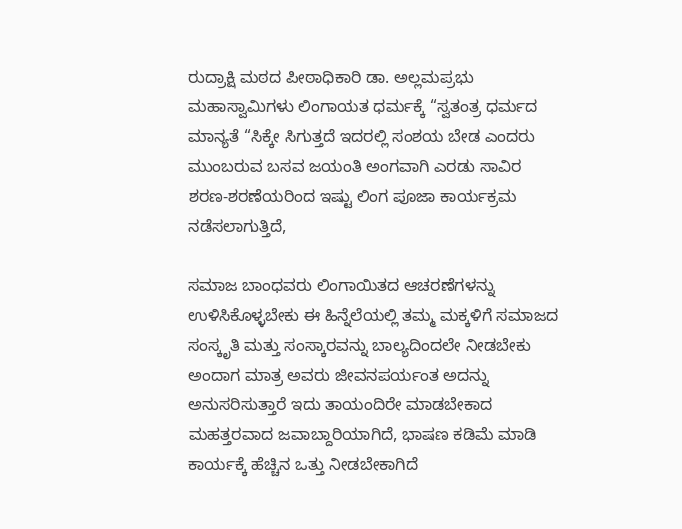ರುದ್ರಾಕ್ಷಿ ಮಠದ ಪೀಠಾಧಿಕಾರಿ ಡಾ. ಅಲ್ಲಮಪ್ರಭು ಮಹಾಸ್ವಾಮಿಗಳು ಲಿಂಗಾಯತ ಧರ್ಮಕ್ಕೆ “ಸ್ವತಂತ್ರ ಧರ್ಮದ ಮಾನ್ಯತೆ “ಸಿಕ್ಕೇ ಸಿಗುತ್ತದೆ ಇದರಲ್ಲಿ ಸಂಶಯ ಬೇಡ ಎಂದರು ಮುಂಬರುವ ಬಸವ ಜಯಂತಿ ಅಂಗವಾಗಿ ಎರಡು ಸಾವಿರ ಶರಣ-ಶರಣೆಯರಿಂದ ಇಷ್ಟು ಲಿಂಗ ಪೂಜಾ ಕಾರ್ಯಕ್ರಮ ನಡೆಸಲಾಗುತ್ತಿದೆ,

ಸಮಾಜ ಬಾಂಧವರು ಲಿಂಗಾಯಿತದ ಆಚರಣೆಗಳನ್ನು ಉಳಿಸಿಕೊಳ್ಳಬೇಕು ಈ ಹಿನ್ನೆಲೆಯಲ್ಲಿ ತಮ್ಮ ಮಕ್ಕಳಿಗೆ ಸಮಾಜದ ಸಂಸ್ಕೃತಿ ಮತ್ತು ಸಂಸ್ಕಾರವನ್ನು ಬಾಲ್ಯದಿಂದಲೇ ನೀಡಬೇಕು ಅಂದಾಗ ಮಾತ್ರ ಅವರು ಜೀವನಪರ್ಯಂತ ಅದನ್ನು ಅನುಸರಿಸುತ್ತಾರೆ ಇದು ತಾಯಂದಿರೇ ಮಾಡಬೇಕಾದ ಮಹತ್ತರವಾದ ಜವಾಬ್ದಾರಿಯಾಗಿದೆ, ಭಾಷಣ ಕಡಿಮೆ ಮಾಡಿ ಕಾರ್ಯಕ್ಕೆ ಹೆಚ್ಚಿನ ಒತ್ತು ನೀಡಬೇಕಾಗಿದೆ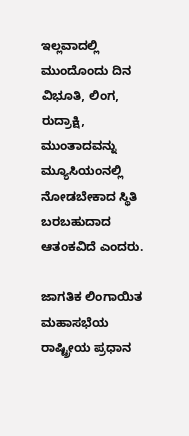ಇಲ್ಲವಾದಲ್ಲಿ ಮುಂದೊಂದು ದಿನ ವಿಭೂತಿ, ಲಿಂಗ, ರುದ್ರಾಕ್ಷಿ, ಮುಂತಾದವನ್ನು ಮ್ಯೂಸಿಯಂನಲ್ಲಿ ನೋಡಬೇಕಾದ ಸ್ಥಿತಿ ಬರಬಹುದಾದ ಆತಂಕವಿದೆ ಎಂದರು.

ಜಾಗತಿಕ ಲಿಂಗಾಯಿತ ಮಹಾಸಭೆಯ ರಾಷ್ಟ್ರೀಯ ಪ್ರಧಾನ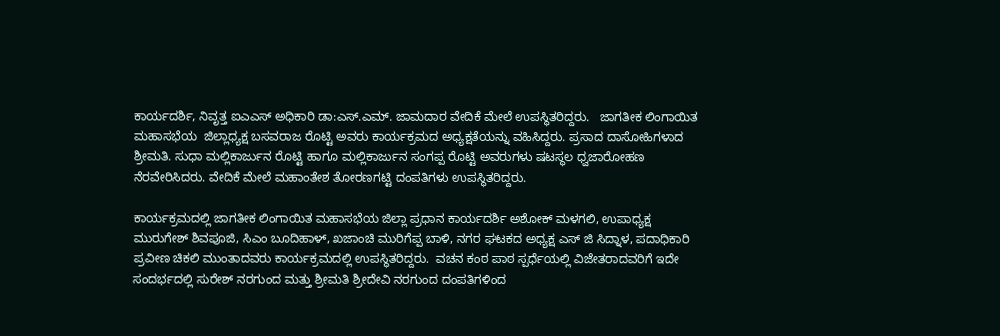ಕಾರ್ಯದರ್ಶಿ, ನಿವೃತ್ತ ಐಎಎಸ್ ಅಧಿಕಾರಿ ಡಾ:ಎಸ್‌.ಎಮ್‌. ಜಾಮದಾರ ವೇದಿಕೆ ಮೇಲೆ ಉಪಸ್ಥಿತರಿದ್ದರು.   ಜಾಗತೀಕ ಲಿಂಗಾಯಿತ ಮಹಾಸಭೆಯ  ಜಿಲ್ಲಾಧ್ಯಕ್ಷ ಬಸವರಾಜ ರೊಟ್ಟಿ ಅವರು ಕಾರ್ಯಕ್ರಮದ ಅಧ್ಯಕ್ಷತೆಯನ್ನು ವಹಿಸಿದ್ದರು. ಪ್ರಸಾದ ದಾಸೋಹಿಗಳಾದ ಶ್ರೀಮತಿ. ಸುಧಾ ಮಲ್ಲಿಕಾರ್ಜುನ ರೊಟ್ಟಿ ಹಾಗೂ ಮಲ್ಲಿಕಾರ್ಜುನ ಸಂಗಪ್ಪ ರೊಟ್ಟಿ ಅವರುಗಳು ಷಟಸ್ಥಲ ಧ್ವಜಾರೋಹಣ ನೆರವೇರಿಸಿದರು. ವೇದಿಕೆ ಮೇಲೆ ಮಹಾಂತೇಶ ತೋರಣಗಟ್ಟಿ ದಂಪತಿಗಳು ಉಪಸ್ಥಿತರಿದ್ದರು.

ಕಾರ್ಯಕ್ರಮದಲ್ಲಿ ಜಾಗತೀಕ ಲಿಂಗಾಯಿತ ಮಹಾಸಭೆಯ ಜಿಲ್ಲಾ ಪ್ರಧಾನ ಕಾರ್ಯದರ್ಶಿ ಅಶೋಕ್ ಮಳಗಲಿ, ಉಪಾಧ್ಯಕ್ಷ ಮುರುಗೇಶ್ ಶಿವಪೂಜಿ, ಸಿಎಂ ಬೂದಿಹಾಳ್, ಖಜಾಂಚಿ ಮುರಿಗೆಪ್ಪ ಬಾಳಿ, ನಗರ ಘಟಕದ ಅಧ್ಯಕ್ಷ ಎಸ್ ಜಿ ಸಿದ್ನಾಳ, ಪದಾಧಿಕಾರಿ ಪ್ರವೀಣ ಚಿಕಲಿ ಮುಂತಾದವರು ಕಾರ್ಯಕ್ರಮದಲ್ಲಿ ಉಪಸ್ಥಿತರಿದ್ದರು.  ವಚನ ಕಂಠ ಪಾಠ ಸ್ಪರ್ಧೆಯಲ್ಲಿ ವಿಜೇತರಾದವರಿಗೆ ಇದೇ ಸಂದರ್ಭದಲ್ಲಿ ಸುರೇಶ್ ನರಗುಂದ ಮತ್ತು ಶ್ರೀಮತಿ ಶ್ರೀದೇವಿ ನರಗುಂದ ದಂಪತಿಗಳಿಂದ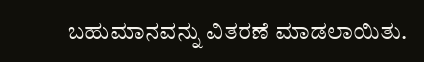ಬಹುಮಾನವನ್ನು ವಿತರಣೆ ಮಾಡಲಾಯಿತು.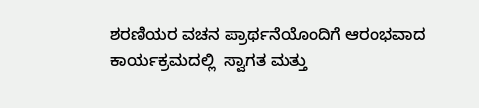ಶರಣಿಯರ ವಚನ ಪ್ರಾರ್ಥನೆಯೊಂದಿಗೆ ಆರಂಭವಾದ ಕಾರ್ಯಕ್ರಮದಲ್ಲಿ  ಸ್ವಾಗತ ಮತ್ತು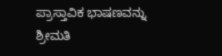ಪ್ರಾಸ್ತಾವಿಕ ಭಾಷಣವನ್ನು ಶ್ರೀಮತಿ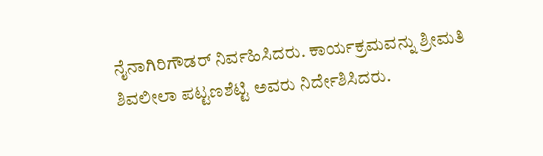ನೈನಾಗಿರಿಗೌಡರ್ ನಿರ್ವಹಿಸಿದರು. ಕಾರ್ಯಕ್ರಮವನ್ನು ಶ್ರೀಮತಿ ಶಿವಲೀಲಾ ಪಟ್ಟಣಶೆಟ್ಟಿ ಅವರು ನಿರ್ದೇಶಿಸಿದರು.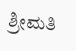ಶ್ರೀಮತಿ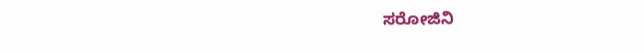ಸರೋಜಿನಿ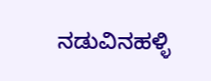ನಡುವಿನಹಳ್ಳಿ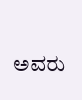ಅವರು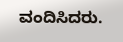ವಂದಿಸಿದರು.